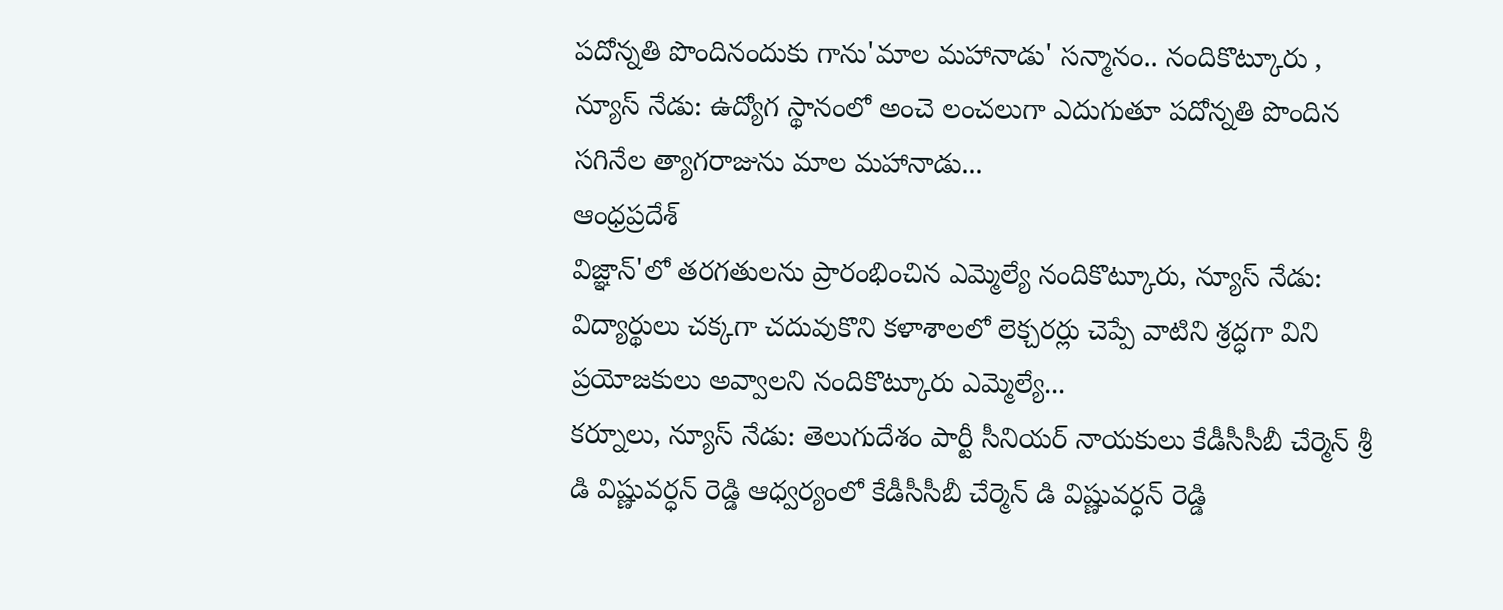పదోన్నతి పొందినందుకు గాను'మాల మహానాడు' సన్మానం.. నందికొట్కూరు , న్యూస్ నేడు: ఉద్యోగ స్థానంలో అంచె లంచలుగా ఎదుగుతూ పదోన్నతి పొందిన సగినేల త్యాగరాజును మాల మహానాడు...
ఆంధ్రప్రదేశ్
విజ్ఞాన్'లో తరగతులను ప్రారంభించిన ఎమ్మెల్యే నందికొట్కూరు, న్యూస్ నేడు: విద్యార్థులు చక్కగా చదువుకొని కళాశాలలో లెక్చరర్లు చెప్పే వాటిని శ్రద్ధగా విని ప్రయోజకులు అవ్వాలని నందికొట్కూరు ఎమ్మెల్యే...
కర్నూలు, న్యూస్ నేడు: తెలుగుదేశం పార్టీ సీనియర్ నాయకులు కేడీసీసీబీ చేర్మెన్ శ్రీ డి విష్ణువర్ధన్ రెడ్డి ఆధ్వర్యంలో కేడీసీసీబీ చేర్మెన్ డి విష్ణువర్ధన్ రెడ్డి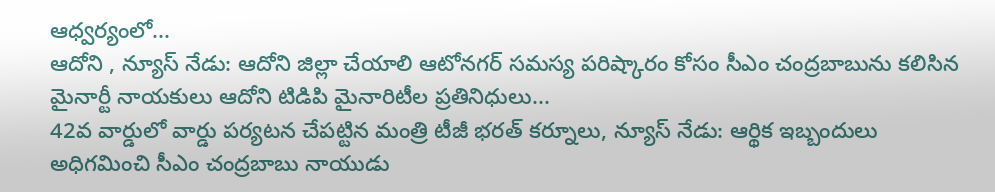ఆధ్వర్యంలో...
ఆదోని , న్యూస్ నేడు: ఆదోని జిల్లా చేయాలి ఆటోనగర్ సమస్య పరిష్కారం కోసం సీఎం చంద్రబాబును కలిసిన మైనార్టీ నాయకులు ఆదోని టిడిపి మైనారిటీల ప్రతినిధులు...
42వ వార్డులో వార్డు పర్యటన చేపట్టిన మంత్రి టీజీ భరత్ కర్నూలు, న్యూస్ నేడు: ఆర్థిక ఇబ్బందులు అధిగమించి సీఎం చంద్రబాబు నాయుడు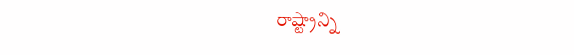రాష్ట్రాన్ని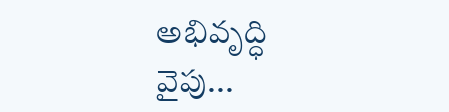అభివృద్ధి వైపు...